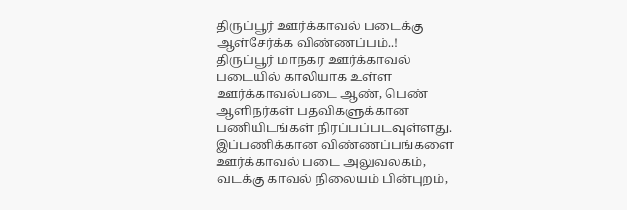திருப்பூர் ஊர்க்காவல் படைக்கு ஆள்சேர்க்க விண்ணப்பம்..!
திருப்பூர் மாநகர ஊர்க்காவல் படையில் காலியாக உள்ள ஊர்க்காவல்படை ஆண், பெண் ஆளிநர்கள் பதவிகளுக்கான பணியிடங்கள் நிரப்பப்படவுள்ளது. இப்பணிக்கான விண்ணப்பங்களை ஊர்க்காவல் படை அலுவலகம், வடக்கு காவல் நிலையம் பின்புறம்,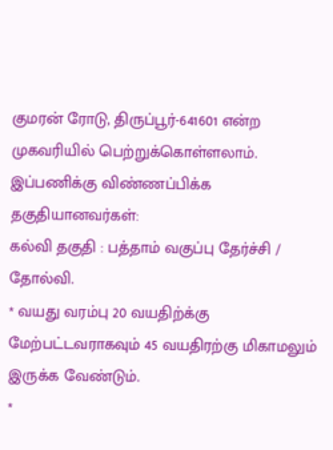குமரன் ரோடு, திருப்பூர்-641601 என்ற முகவரியில் பெற்றுக்கொள்ளலாம்.
இப்பணிக்கு விண்ணப்பிக்க தகுதியானவர்கள்:
கல்வி தகுதி : பத்தாம் வகுப்பு தேர்ச்சி / தோல்வி.
* வயது வரம்பு 20 வயதிற்க்கு மேற்பட்டவராகவும் 45 வயதிரற்கு மிகாமலும் இருக்க வேண்டும்.
*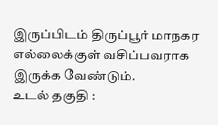இருப்பிடம் திருப்பூர் மாநகர எல்லைக்குள் வசிப்பவராக இருக்க வேண்டும்.
உடல் தகுதி :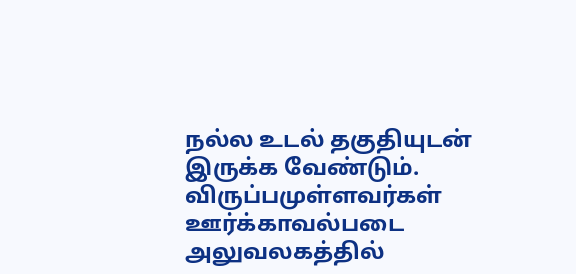நல்ல உடல் தகுதியுடன் இருக்க வேண்டும்.
விருப்பமுள்ளவர்கள் ஊர்க்காவல்படை அலுவலகத்தில்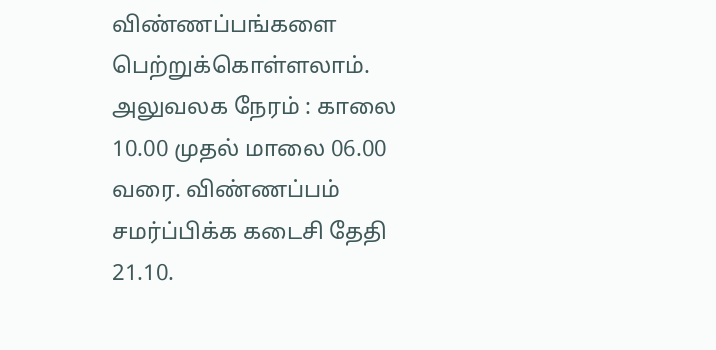விண்ணப்பங்களை பெற்றுக்கொள்ளலாம். அலுவலக நேரம் : காலை 10.00 முதல் மாலை 06.00 வரை. விண்ணப்பம் சமர்ப்பிக்க கடைசி தேதி 21.10.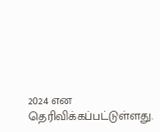2024 என தெரிவிக்கப்பட்டுள்ளது.